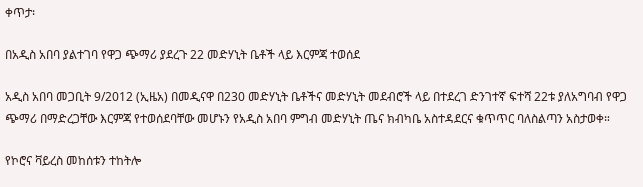ቀጥታ፡

በአዲስ አበባ ያልተገባ የዋጋ ጭማሪ ያደረጉ 22 መድሃኒት ቤቶች ላይ እርምጃ ተወሰደ

አዲስ አበባ መጋቢት 9/2012 (ኢዜአ) በመዲናዋ በ230 መድሃኒት ቤቶችና መድሃኒት መደብሮች ላይ በተደረገ ድንገተኛ ፍተሻ 22ቱ ያለአግባብ የዋጋ ጭማሪ በማድረጋቸው እርምጃ የተወሰደባቸው መሆኑን የአዲስ አበባ ምግብ መድሃኒት ጤና ክብካቤ አስተዳደርና ቁጥጥር ባለስልጣን አስታወቀ።

የኮሮና ቫይረስ መከሰቱን ተከትሎ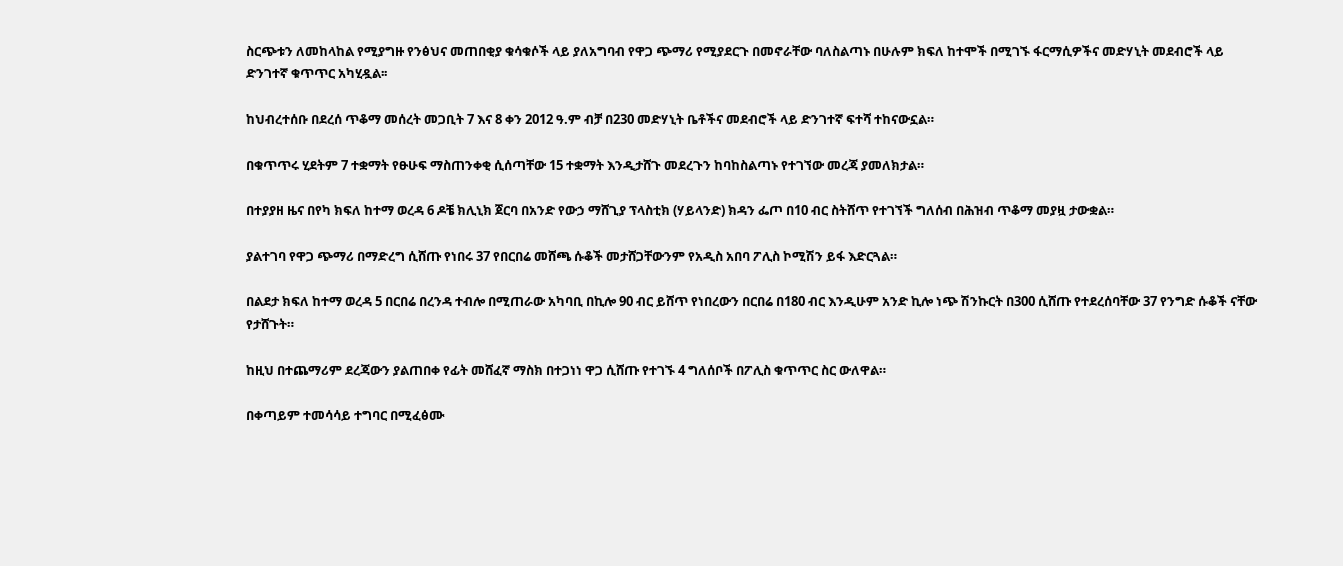ስርጭቱን ለመከላከል የሚያግዙ የንፅህና መጠበቂያ ቁሳቁሶች ላይ ያለአግባብ የዋጋ ጭማሪ የሚያደርጉ በመኖራቸው ባለስልጣኑ በሁሉም ክፍለ ከተሞች በሚገኙ ፋርማሲዎችና መድሃኒት መደብሮች ላይ ድንገተኛ ቁጥጥር አካሂዷል፡፡

ከህብረተሰቡ በደረሰ ጥቆማ መሰረት መጋቢት 7 እና 8 ቀን 2012 ዓ.ም ብቻ በ230 መድሃኒት ቤቶችና መደብሮች ላይ ድንገተኛ ፍተሻ ተከናውኗል።

በቁጥጥሩ ሂደትም 7 ተቋማት የፁሁፍ ማስጠንቀቂ ሲሰጣቸው 15 ተቋማት እንዲታሸጉ መደረጉን ከባከስልጣኑ የተገኘው መረጃ ያመለክታል።

በተያያዘ ዜና በየካ ክፍለ ከተማ ወረዳ 6 ዶቼ ክሊኒክ ጀርባ በአንድ የውኃ ማሸጊያ ፕላስቲክ (ሃይላንድ) ክዳን ፌጦ በ10 ብር ስትሸጥ የተገኘች ግለሰብ በሕዝብ ጥቆማ መያዟ ታውቋል።

ያልተገባ የዋጋ ጭማሪ በማድረግ ሲሸጡ የነበሩ 37 የበርበሬ መሸጫ ሱቆች መታሸጋቸውንም የአዲስ አበባ ፖሊስ ኮሚሽን ይፋ እድርጓል።

በልደታ ክፍለ ከተማ ወረዳ 5 በርበሬ በረንዳ ተብሎ በሚጠራው አካባቢ በኪሎ 90 ብር ይሸጥ የነበረውን በርበሬ በ180 ብር እንዲሁም አንድ ኪሎ ነጭ ሽንኩርት በ300 ሲሸጡ የተደረሰባቸው 37 የንግድ ሱቆች ናቸው የታሸጉት።

ከዚህ በተጨማሪም ደረጃውን ያልጠበቀ የፊት መሸፈኛ ማስክ በተጋነነ ዋጋ ሲሸጡ የተገኙ 4 ግለሰቦች በፖሊስ ቁጥጥር ስር ውለዋል።

በቀጣይም ተመሳሳይ ተግባር በሚፈፅሙ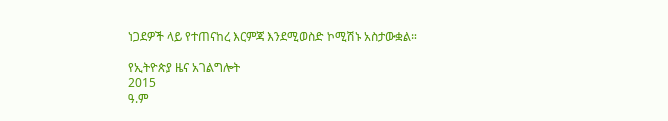ነጋደዎች ላይ የተጠናከረ እርምጃ እንደሚወስድ ኮሚሽኑ አስታውቋል።

የኢትዮጵያ ዜና አገልግሎት
2015
ዓ.ም